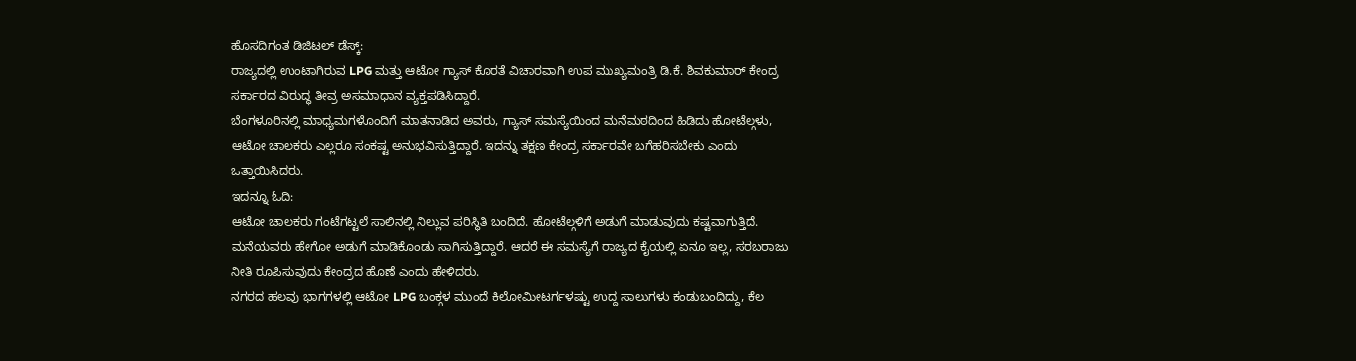ಹೊಸದಿಗಂತ ಡಿಜಿಟಲ್ ಡೆಸ್ಕ್:
ರಾಜ್ಯದಲ್ಲಿ ಉಂಟಾಗಿರುವ LPG ಮತ್ತು ಆಟೋ ಗ್ಯಾಸ್ ಕೊರತೆ ವಿಚಾರವಾಗಿ ಉಪ ಮುಖ್ಯಮಂತ್ರಿ ಡಿ.ಕೆ. ಶಿವಕುಮಾರ್ ಕೇಂದ್ರ ಸರ್ಕಾರದ ವಿರುದ್ಧ ತೀವ್ರ ಅಸಮಾಧಾನ ವ್ಯಕ್ತಪಡಿಸಿದ್ದಾರೆ.
ಬೆಂಗಳೂರಿನಲ್ಲಿ ಮಾಧ್ಯಮಗಳೊಂದಿಗೆ ಮಾತನಾಡಿದ ಅವರು, ಗ್ಯಾಸ್ ಸಮಸ್ಯೆಯಿಂದ ಮನೆಮಠದಿಂದ ಹಿಡಿದು ಹೋಟೆಲ್ಗಳು, ಆಟೋ ಚಾಲಕರು ಎಲ್ಲರೂ ಸಂಕಷ್ಟ ಅನುಭವಿಸುತ್ತಿದ್ದಾರೆ. ಇದನ್ನು ತಕ್ಷಣ ಕೇಂದ್ರ ಸರ್ಕಾರವೇ ಬಗೆಹರಿಸಬೇಕು ಎಂದು ಒತ್ತಾಯಿಸಿದರು.
ಇದನ್ನೂ ಓದಿ:
ಆಟೋ ಚಾಲಕರು ಗಂಟೆಗಟ್ಟಲೆ ಸಾಲಿನಲ್ಲಿ ನಿಲ್ಲುವ ಪರಿಸ್ಥಿತಿ ಬಂದಿದೆ. ಹೋಟೆಲ್ಗಳಿಗೆ ಅಡುಗೆ ಮಾಡುವುದು ಕಷ್ಟವಾಗುತ್ತಿದೆ. ಮನೆಯವರು ಹೇಗೋ ಅಡುಗೆ ಮಾಡಿಕೊಂಡು ಸಾಗಿಸುತ್ತಿದ್ದಾರೆ. ಆದರೆ ಈ ಸಮಸ್ಯೆಗೆ ರಾಜ್ಯದ ಕೈಯಲ್ಲಿ ಏನೂ ಇಲ್ಲ, ಸರಬರಾಜು ನೀತಿ ರೂಪಿಸುವುದು ಕೇಂದ್ರದ ಹೊಣೆ ಎಂದು ಹೇಳಿದರು.
ನಗರದ ಹಲವು ಭಾಗಗಳಲ್ಲಿ ಆಟೋ LPG ಬಂಕ್ಗಳ ಮುಂದೆ ಕಿಲೋಮೀಟರ್ಗಳಷ್ಟು ಉದ್ದ ಸಾಲುಗಳು ಕಂಡುಬಂದಿದ್ದು, ಕೆಲ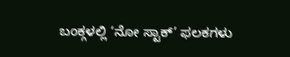ಬಂಕ್ಗಳಲ್ಲಿ ‘ನೋ ಸ್ಟಾಕ್’ ಫಲಕಗಳು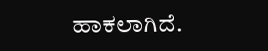ಹಾಕಲಾಗಿದೆ.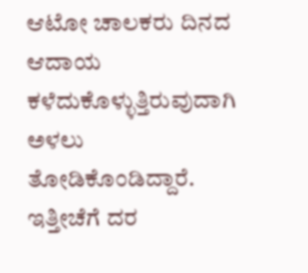ಆಟೋ ಚಾಲಕರು ದಿನದ ಆದಾಯ ಕಳೆದುಕೊಳ್ಳುತ್ತಿರುವುದಾಗಿ ಅಳಲು ತೋಡಿಕೊಂಡಿದ್ದಾರೆ. ಇತ್ತೀಚೆಗೆ ದರ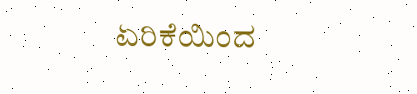ಏರಿಕೆಯಿಂದ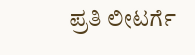ಪ್ರತಿ ಲೀಟರ್ಗೆ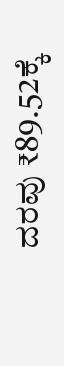ದರವು ₹89.52ಕ್ಕೆ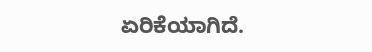ಏರಿಕೆಯಾಗಿದೆ.